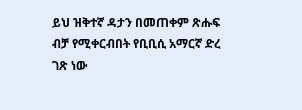ይህ ዝቅተኛ ዳታን በመጠቀም ጽሑፍ ብቻ የሚቀርብበት የቢቢሲ አማርኛ ድረ ገጽ ነው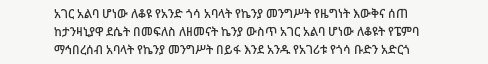አገር አልባ ሆነው ለቆዩ የአንድ ጎሳ አባላት የኬንያ መንግሥት የዜግነት እውቅና ሰጠ
ከታንዛኒያዋ ደሴት በመፍለስ ለዘመናት ኬንያ ውስጥ አገር አልባ ሆነው ለቆዩት የፔምባ ማኅበረሰብ አባላት የኬንያ መንግሥት በይፋ እንደ አንዱ የአገሪቱ የጎሳ ቡድን አድርጎ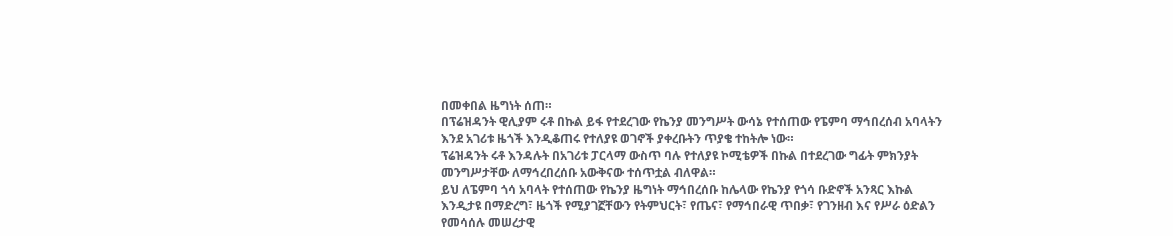በመቀበል ዜግነት ሰጠ።
በፕሬዝዳንት ዊሊያም ሩቶ በኩል ይፋ የተደረገው የኬንያ መንግሥት ውሳኔ የተሰጠው የፔምባ ማኅበረሰብ አባላትን እንደ አገሪቱ ዜጎች እንዲቆጠሩ የተለያዩ ወገኖች ያቀረቡትን ጥያቄ ተከትሎ ነው።
ፕሬዝዳንት ሩቶ እንዳሉት በአገሪቱ ፓርላማ ውስጥ ባሉ የተለያዩ ኮሚቴዎች በኩል በተደረገው ግፊት ምክንያት መንግሥታቸው ለማኅረበረሰቡ አውቅናው ተሰጥቷል ብለዋል።
ይህ ለፔምባ ጎሳ አባላት የተሰጠው የኬንያ ዜግነት ማኅበረሰቡ ከሌላው የኬንያ የጎሳ ቡድኖች አንጻር እኩል እንዲታዩ በማድረግ፣ ዜጎች የሚያገኟቸውን የትምህርት፣ የጤና፣ የማኅበራዊ ጥበቃ፣ የገንዘብ እና የሥራ ዕድልን የመሳሰሉ መሠረታዊ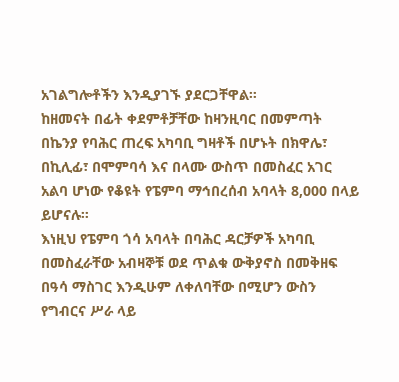አገልግሎቶችን እንዲያገኙ ያደርጋቸዋል።
ከዘመናት በፊት ቀደምቶቻቸው ከዛንዚባር በመምጣት በኬንያ የባሕር ጠረፍ አካባቢ ግዛቶች በሆኑት በክዋሌ፣ በኪሊፊ፣ በሞምባሳ እና በላሙ ውስጥ በመስፈር አገር አልባ ሆነው የቆዩት የፔምባ ማኅበረሰብ አባላት 8,000 በላይ ይሆናሉ።
እነዚህ የፔምባ ጎሳ አባላት በባሕር ዳርቻዎች አካባቢ በመስፈራቸው አብዛኞቹ ወደ ጥልቁ ውቅያኖስ በመቅዘፍ በዓሳ ማስገር እንዲሁም ለቀለባቸው በሚሆን ውስን የግብርና ሥራ ላይ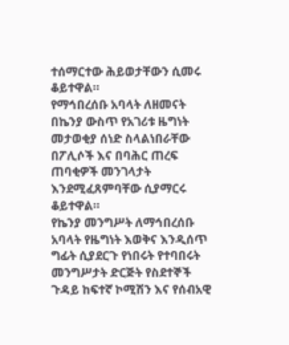ተሰማርተው ሕይወታቸውን ሲመሩ ቆይተዋል።
የማኅበረሰቡ አባላት ለዘመናት በኬንያ ውስጥ የአገሪቱ ዜግነት መታወቂያ ሰነድ ስላልነበራቸው በፖሊሶች እና በባሕር ጠረፍ ጠባቂዎች መንገላታት እንደሚፈጸምባቸው ሲያማርሩ ቆይተዋል።
የኬንያ መንግሥት ለማኅበረሰቡ አባላት የዜግነት እወቅና እንዲሰጥ ግፊት ሲያደርጉ የነበሩት የተባበሩት መንግሥታት ድርጅት የስደተኞች ጉዳይ ከፍተኛ ኮሚሽን እና የሰብአዊ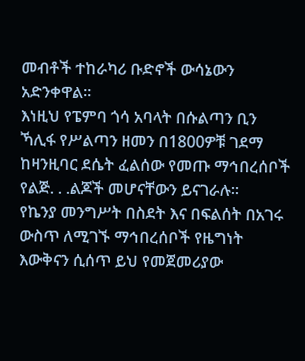መብቶች ተከራካሪ ቡድኖች ውሳኔውን አድንቀዋል።
እነዚህ የፔምባ ጎሳ አባላት በሱልጣን ቢን ኻሊፋ የሥልጣን ዘመን በ1800ዎቹ ገደማ ከዛንዚባር ደሴት ፈልሰው የመጡ ማኅበረሰቦች የልጅ. . .ልጆች መሆናቸውን ይናገራሉ።
የኬንያ መንግሥት በስደት እና በፍልሰት በአገሩ ውስጥ ለሚገኙ ማኅበረሰቦች የዜግነት እውቅናን ሲሰጥ ይህ የመጀመሪያው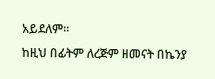አይደለም።
ከዚህ በፊትም ለረጅም ዘመናት በኬንያ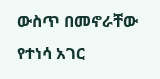ውስጥ በመኖራቸው የተነሳ አገር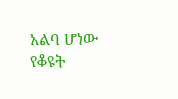አልባ ሆነው የቆዩት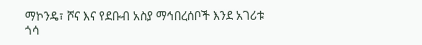ማኮንዴ፣ ሾና እና የደቡብ አስያ ማኅበረሰቦች እንደ አገሪቱ ጎሳ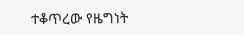ተቆጥረው የዜግነት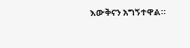እውቅናን አግኝተዋል።